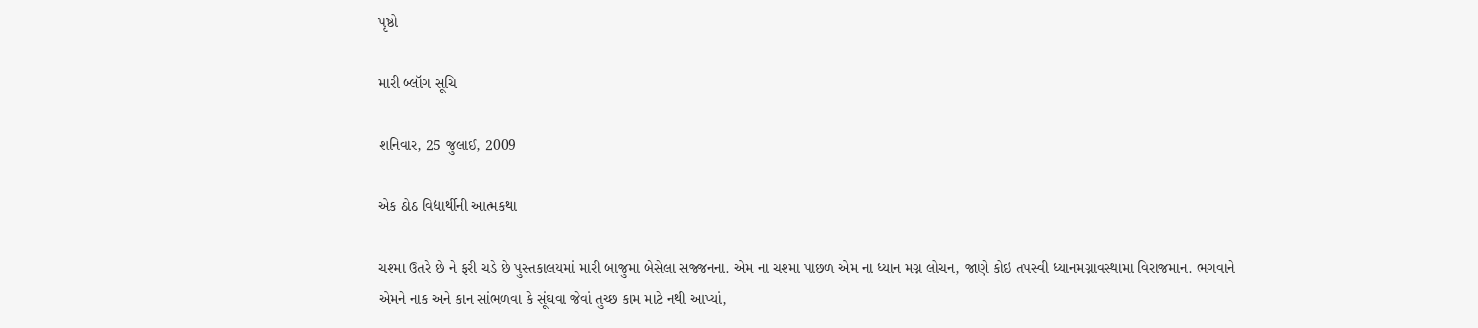પૃષ્ઠો

મારી બ્લૉગ સૂચિ

શનિવાર, 25 જુલાઈ, 2009

એક ઠોઠ વિદ્યાર્થીની આત્મકથા

ચશ્મા ઉતરે છે ને ફરી ચડે છે પુસ્તકાલયમાં મારી બાજુમા બેસેલા સજ્જનના. એમ ના ચશ્મા પાછળ એમ ના ધ્યાન મગ્ન લોચન, જાણે કોઇ તપસ્વી ધ્યાનમગ્નાવસ્થામા વિરાજમાન. ભગવાને એમને નાક અને કાન સાંભળવા કે સૂંઘવા જેવાં તુચ્છ કામ માટે નથી આપ્યાં,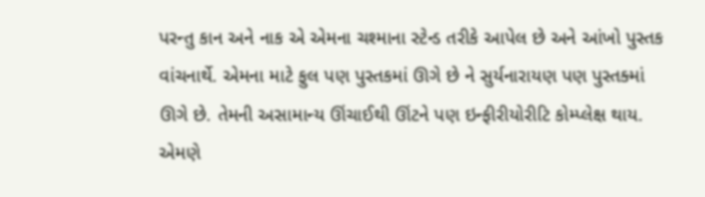પરન્તુ કાન અને નાક એ એમના ચશ્માના સ્ટેન્ડ તરીકે આપેલ છે અને આંખો પુસ્તક વાંચનાર્થે. એમના માટે ફુલ પણ પુસ્તકમાં ઊગે છે ને સુર્યનારાયણ પણ પુસ્તક્માં ઊગે છે. તેમની અસામાન્ય ઊંચાઈથી ઊંટને પણ ઇન્ફીરીયોરીટિ કોમ્પ્લેક્ષ થાય. એમણે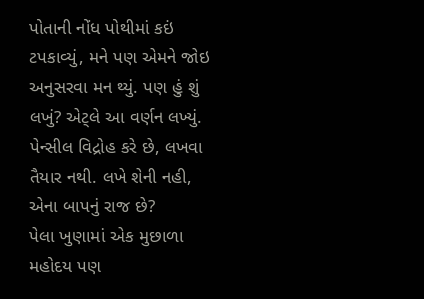પોતાની નોંધ પોથીમાં કઇં ટપકાવ્યું, મને પણ એમને જોઇ અનુસરવા મન થ્યું. પણ હું શું લખું? એટ્લે આ વર્ણન લખ્યું. પેન્સીલ વિદ્રોહ કરે છે, લખવા તૈયાર નથી. લખે શેની નહી, એના બાપનું રાજ છે?
પેલા ખુણામાં એક મુછાળા મહોદય પણ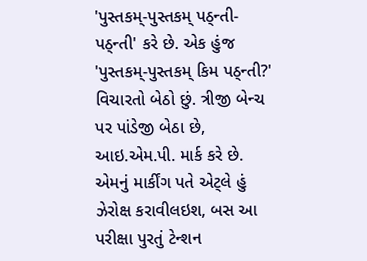'પુસ્તકમ્-પુસ્તકમ્ પઠ્ન્તી-પઠ્ન્તી' કરે છે. એક હુંજ 'પુસ્તકમ્-પુસ્તકમ્ કિમ પઠ્ન્તી?' વિચારતો બેઠો છું. ત્રીજી બેન્ચ પર પાંડેજી બેઠા છે, આઇ.એમ.પી. માર્ક કરે છે. એમનું માર્કીંગ પતે એટ્લે હું ઝેરોક્ષ કરાવીલઇશ, બસ આ પરીક્ષા પુરતું ટેન્શન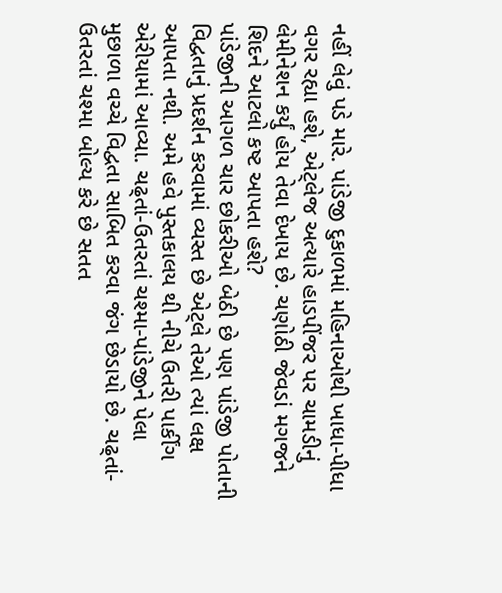નહીં લેવું પડે મારે. પાંડેજી દુકાળમાં મહિનાઓથી ખાધા-પીધા વગર રહ્યા હશે, એટ્લેજ અત્યારે હાડપીંજર પર ચામડીનું લેમીનેશન કર્યું હોય તેવા દેખાય છે. ચણોઠી જેવડાં મગજને શિદને આટલો કષ્ટ આપતા હશે?
પાંડેજીની આગળ ચાર છોકરીઓ બેઠી છે પણ પાંડેજી પોતાની વિદ્વતાનું પ્રદર્શન કરવામાં વ્યસ્ત છે એટ્લે તેઓ ત્યાં લક્ષ આપતા નથી. અમે હવે પુસ્તકાલય થી નીચે ઉતરી પાર્કીંગ એરીયામાં આવ્યા. ચઢ્તાં-ઉતરતાં ચશ્મા-પાંડેજીને પેલા મુછાળા વચ્ચે વિદ્વતા સાબિત કરવા જંગ છેડાયો છે. ચઢ્તાં-ઉતરતાં ચશ્મા બોલ્ય કરે છે સતત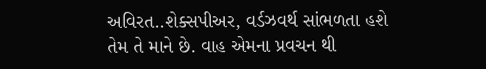અવિરત..શેક્સપીઅર, વર્ડઝવર્થ સાંભળતા હશે તેમ તે માને છે. વાહ એમના પ્રવચન થી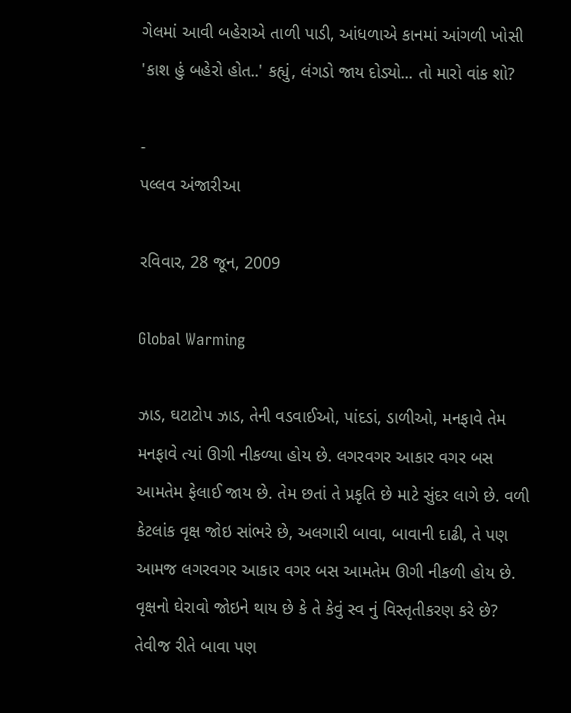ગેલમાં આવી બહેરાએ તાળી પાડી, આંધળાએ કાનમાં આંગળી ખોસી 'કાશ હું બહેરો હોત..' કહ્યું, લંગડો જાય દોડ્યો... તો મારો વાંક શો?

-
પલ્લવ અંજારીઆ

રવિવાર, 28 જૂન, 2009

Global Warming

ઝાડ, ઘટાટોપ ઝાડ, તેની વડવાઈઓ, પાંદડાં, ડાળીઓ, મનફાવે તેમ મનફાવે ત્યાં ઊગી નીકળ્યા હોય છે. લગરવગર આકાર વગર બસ આમતેમ ફેલાઈ જાય છે. તેમ છતાં તે પ્રકૃતિ છે માટે સુંદર લાગે છે. વળી કેટલાંક વૃક્ષ જોઇ સાંભરે છે, અલગારી બાવા, બાવાની દાઢી, તે પણ આમજ લગરવગર આકાર વગર બસ આમતેમ ઊગી નીકળી હોય છે. વૃક્ષનો ઘેરાવો જોઇને થાય છે કે તે કેવું સ્વ નું વિસ્તૃતીકરણ કરે છે? તેવીજ રીતે બાવા પણ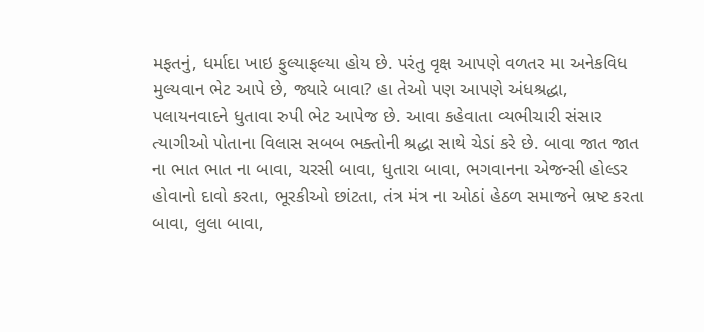મફતનું, ધર્માદા ખાઇ ફુલ્યાફલ્યા હોય છે. પરંતુ વૃક્ષ આપણે વળતર મા અનેકવિધ મુલ્યવાન ભેટ આપે છે, જ્યારે બાવા? હા તેઓ પણ આપણે અંધશ્રદ્ધા, પલાયનવાદને ધુતાવા રુપી ભેટ આપેજ છે. આવા કહેવાતા વ્યભીચારી સંસાર ત્યાગીઓ પોતાના વિલાસ સબબ ભક્તોની શ્રદ્ધા સાથે ચેડાં કરે છે. બાવા જાત જાત ના ભાત ભાત ના બાવા, ચરસી બાવા, ધુતારા બાવા, ભગવાનના એજન્સી હોલ્ડર હોવાનો દાવો કરતા, ભૂરકીઓ છાંટતા, તંત્ર મંત્ર ના ઓઠાં હેઠળ સમાજને ભ્રષ્ટ કરતા બાવા, લુલા બાવા,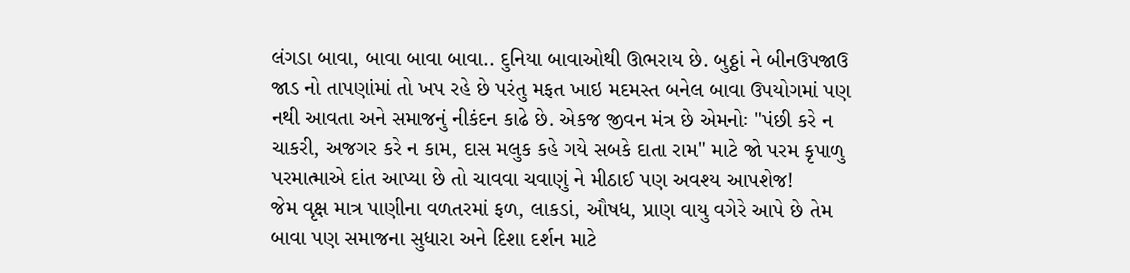લંગડા બાવા, બાવા બાવા બાવા.. દુનિયા બાવાઓથી ઊભરાય છે. બુઠ્ઠાં ને બીનઉપજાઉ જાડ નો તાપણાંમાં તો ખપ રહે છે પરંતુ મફત ખાઇ મદમસ્ત બનેલ બાવા ઉપયોગમાં પણ નથી આવતા અને સમાજનું નીકંદન કાઢે છે. એકજ જીવન મંત્ર છે એમનોઃ "પંછી કરે ન ચાકરી, અજગર કરે ન કામ, દાસ મલુક કહે ગયે સબકે દાતા રામ" માટે જો પરમ કૃપાળુ પરમાત્માએ દાંત આપ્યા છે તો ચાવવા ચવાણું ને મીઠાઈ પણ અવશ્ય આપશેજ!
જેમ વૃક્ષ માત્ર પાણીના વળતરમાં ફળ, લાકડાં, ઔષધ, પ્રાણ વાયુ વગેરે આપે છે તેમ બાવા પણ સમાજના સુધારા અને દિશા દર્શન માટે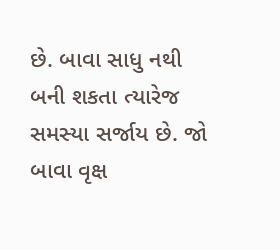છે. બાવા સાધુ નથી બની શકતા ત્યારેજ સમસ્યા સર્જાય છે. જો બાવા વૃક્ષ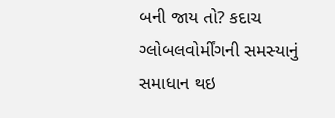બની જાય તો? કદાચ ગ્લોબલવોર્મીંગની સમસ્યાનું સમાધાન થઇ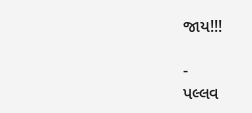જાય!!!

-
પલ્લવ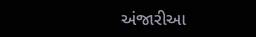અંજારીઆ